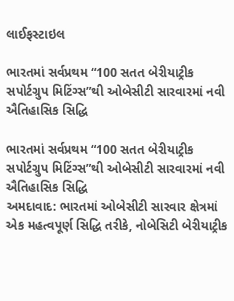લાઈફસ્ટાઇલ

ભારતમાં સર્વપ્રથમ “100 સતત બેરીયાટ્રીક સપોર્ટગ્રુપ મિટિંગ્સ”થી ઓબેસીટી સારવારમાં નવી ઐતિહાસિક સિદ્ધિ

ભારતમાં સર્વપ્રથમ “100 સતત બેરીયાટ્રીક સપોર્ટગ્રુપ મિટિંગ્સ”થી ઓબેસીટી સારવારમાં નવી ઐતિહાસિક સિદ્ધિ
અમદાવાદ: ભારતમાં ઓબેસીટી સારવાર ક્ષેત્રમાં એક મહત્વપૂર્ણ સિદ્ધિ તરીકે, નોબેસિટી બેરીયાટ્રીક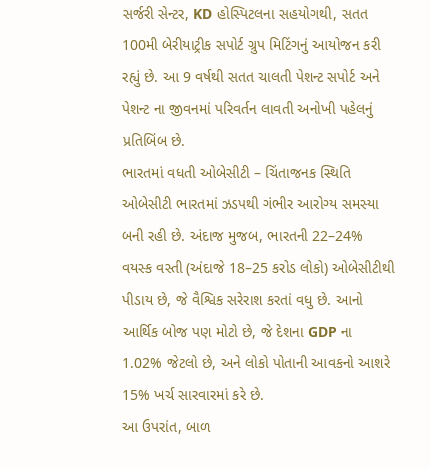સર્જરી સેન્ટર, KD હોસ્પિટલના સહયોગથી, સતત 100મી બેરીયાટ્રીક સપોર્ટ ગ્રુપ મિટિંગનું આયોજન કરી રહ્યું છે. આ 9 વર્ષથી સતત ચાલતી પેશન્ટ સપોર્ટ અને પેશન્ટ ના જીવનમાં પરિવર્તન લાવતી અનોખી પહેલનું પ્રતિબિંબ છે.
ભારતમાં વધતી ઓબેસીટી – ચિંતાજનક સ્થિતિ
ઓબેસીટી ભારતમાં ઝડપથી ગંભીર આરોગ્ય સમસ્યા બની રહી છે. અંદાજ મુજબ, ભારતની 22–24% વયસ્ક વસ્તી (અંદાજે 18–25 કરોડ લોકો) ઓબેસીટીથી પીડાય છે, જે વૈશ્વિક સરેરાશ કરતાં વધુ છે. આનો આર્થિક બોજ પણ મોટો છે, જે દેશના GDP ના 1.02% જેટલો છે, અને લોકો પોતાની આવકનો આશરે 15% ખર્ચ સારવારમાં કરે છે.
આ ઉપરાંત, બાળ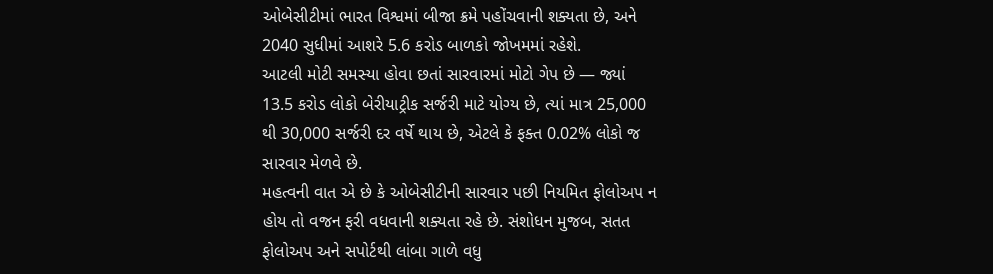ઓબેસીટીમાં ભારત વિશ્વમાં બીજા ક્રમે પહોંચવાની શક્યતા છે, અને 2040 સુધીમાં આશરે 5.6 કરોડ બાળકો જોખમમાં રહેશે.
આટલી મોટી સમસ્યા હોવા છતાં સારવારમાં મોટો ગેપ છે — જ્યાં 13.5 કરોડ લોકો બેરીયાટ્રીક સર્જરી માટે યોગ્ય છે, ત્યાં માત્ર 25,000 થી 30,000 સર્જરી દર વર્ષે થાય છે, એટલે કે ફક્ત 0.02% લોકો જ સારવાર મેળવે છે.
મહત્વની વાત એ છે કે ઓબેસીટીની સારવાર પછી નિયમિત ફોલોઅપ ન હોય તો વજન ફરી વધવાની શક્યતા રહે છે. સંશોધન મુજબ, સતત ફોલોઅપ અને સપોર્ટથી લાંબા ગાળે વધુ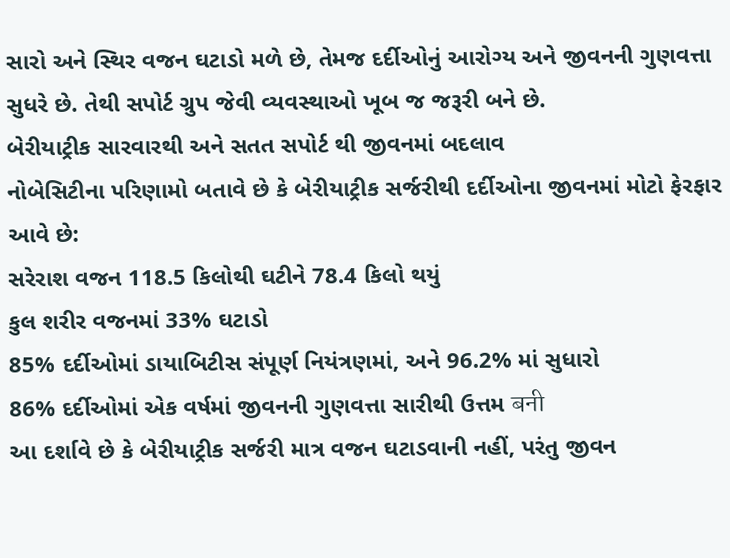સારો અને સ્થિર વજન ઘટાડો મળે છે, તેમજ દર્દીઓનું આરોગ્ય અને જીવનની ગુણવત્તા સુધરે છે. તેથી સપોર્ટ ગ્રુપ જેવી વ્યવસ્થાઓ ખૂબ જ જરૂરી બને છે.
બેરીયાટ્રીક સારવારથી અને સતત સપોર્ટ થી જીવનમાં બદલાવ
નોબેસિટીના પરિણામો બતાવે છે કે બેરીયાટ્રીક સર્જરીથી દર્દીઓના જીવનમાં મોટો ફેરફાર આવે છે:
સરેરાશ વજન 118.5 કિલોથી ઘટીને 78.4 કિલો થયું
કુલ શરીર વજનમાં 33% ઘટાડો
85% દર્દીઓમાં ડાયાબિટીસ સંપૂર્ણ નિયંત્રણમાં, અને 96.2% માં સુધારો
86% દર્દીઓમાં એક વર્ષમાં જીવનની ગુણવત્તા સારીથી ઉત્તમ बनी
આ દર્શાવે છે કે બેરીયાટ્રીક સર્જરી માત્ર વજન ઘટાડવાની નહીં, પરંતુ જીવન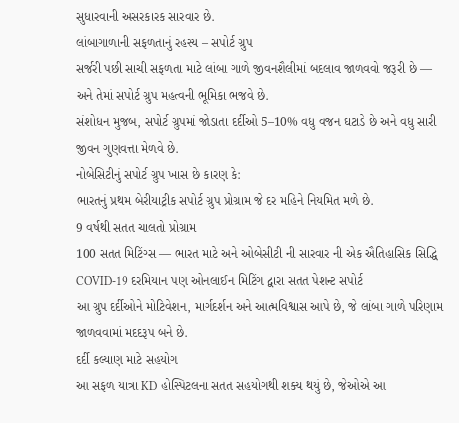સુધારવાની અસરકારક સારવાર છે.
લાંબાગાળાની સફળતાનું રહસ્ય – સપોર્ટ ગ્રુપ
સર્જરી પછી સાચી સફળતા માટે લાંબા ગાળે જીવનશૈલીમાં બદલાવ જાળવવો જરૂરી છે — અને તેમાં સપોર્ટ ગ્રુપ મહત્વની ભૂમિકા ભજવે છે.
સંશોધન મુજબ, સપોર્ટ ગ્રુપમાં જોડાતા દર્દીઓ 5–10% વધુ વજન ઘટાડે છે અને વધુ સારી જીવન ગુણવત્તા મેળવે છે.
નોબેસિટીનું સપોર્ટ ગ્રુપ ખાસ છે કારણ કે:
ભારતનું પ્રથમ બેરીયાટ્રીક સપોર્ટ ગ્રુપ પ્રોગ્રામ જે દર મહિને નિયમિત મળે છે.
9 વર્ષથી સતત ચાલતો પ્રોગ્રામ
100 સતત મિટિંગ્સ — ભારત માટે અને ઓબેસીટી ની સારવાર ની એક ઐતિહાસિક સિદ્ધિ
COVID-19 દરમિયાન પણ ઓનલાઈન મિટિંગ દ્વારા સતત પેશન્ટ સપોર્ટ
આ ગ્રુપ દર્દીઓને મોટિવેશન, માર્ગદર્શન અને આત્મવિશ્વાસ આપે છે, જે લાંબા ગાળે પરિણામ જાળવવામાં મદદરૂપ બને છે.
દર્દી કલ્યાણ માટે સહયોગ
આ સફળ યાત્રા KD હોસ્પિટલના સતત સહયોગથી શક્ય થયું છે, જેઓએ આ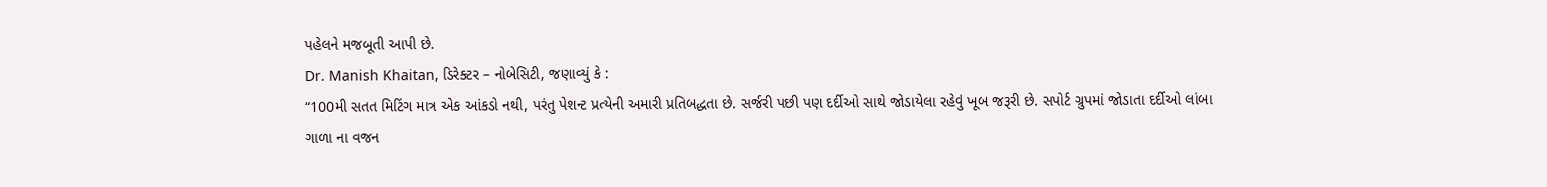પહેલને મજબૂતી આપી છે.
Dr. Manish Khaitan, ડિરેક્ટર – નોબેસિટી, જણાવ્યું કે :
“100મી સતત મિટિંગ માત્ર એક આંકડો નથી, પરંતુ પેશન્ટ પ્રત્યેની અમારી પ્રતિબદ્ધતા છે. સર્જરી પછી પણ દર્દીઓ સાથે જોડાયેલા રહેવું ખૂબ જરૂરી છે. સપોર્ટ ગ્રુપમાં જોડાતા દર્દીઓ લાંબા ગાળા ના વજન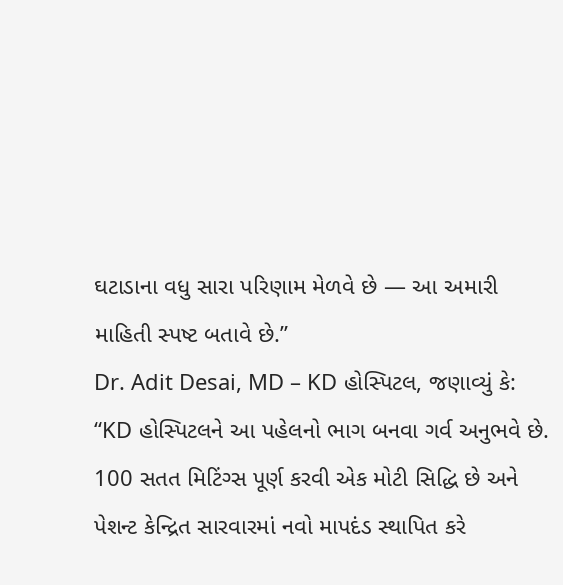ઘટાડાના વધુ સારા પરિણામ મેળવે છે — આ અમારી માહિતી સ્પષ્ટ બતાવે છે.”
Dr. Adit Desai, MD – KD હોસ્પિટલ, જણાવ્યું કે:
“KD હોસ્પિટલને આ પહેલનો ભાગ બનવા ગર્વ અનુભવે છે. 100 સતત મિટિંગ્સ પૂર્ણ કરવી એક મોટી સિદ્ધિ છે અને પેશન્ટ કેન્દ્રિત સારવારમાં નવો માપદંડ સ્થાપિત કરે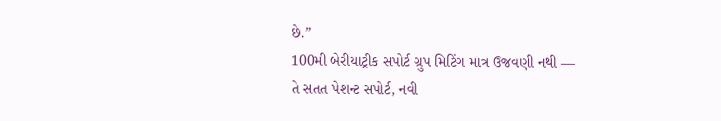છે.”
100મી બેરીયાટ્રીક સપોર્ટ ગ્રુપ મિટિંગ માત્ર ઉજવણી નથી —
તે સતત પેશન્ટ સપોર્ટ, નવી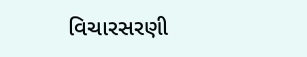વિચારસરણી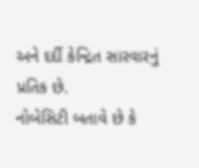અને દર્દી કેન્દ્રિત સારવારનું પ્રતિક છે.
નોબેસિટી બતાવે છે કે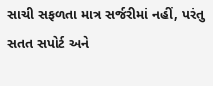સાચી સફળતા માત્ર સર્જરીમાં નહીં, પરંતુ સતત સપોર્ટ અને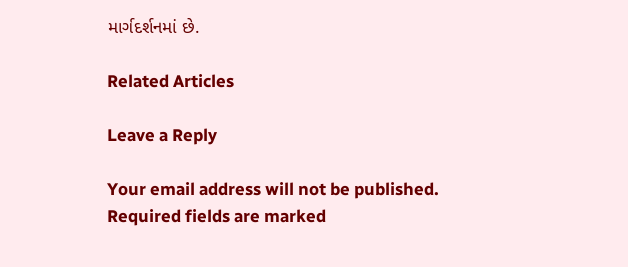માર્ગદર્શનમાં છે.

Related Articles

Leave a Reply

Your email address will not be published. Required fields are marked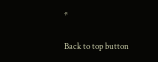*

Back to top button